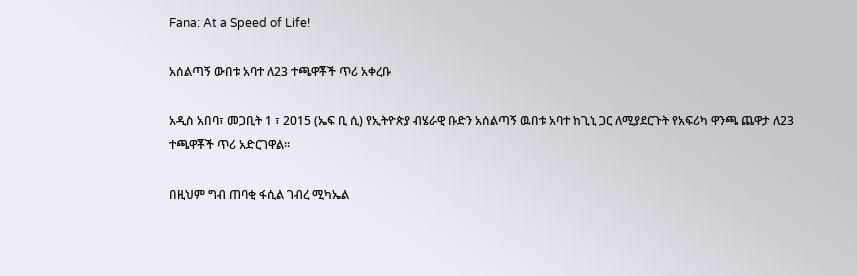Fana: At a Speed of Life!

አሰልጣኝ ውበቱ አባተ ለ23 ተጫዋቾች ጥሪ አቀረቡ

አዲስ አበባ፣ መጋቢት 1 ፣ 2015 (ኤፍ ቢ ሲ) የኢትዮጵያ ብሄራዊ ቡድን አሰልጣኝ ዉበቱ አባተ ከጊኒ ጋር ለሚያደርጉት የአፍሪካ ዋንጫ ጨዋታ ለ23 ተጫዋቾች ጥሪ አድርገዋል፡፡

በዚህም ግብ ጠባቂ ፋሲል ገብረ ሚካኤል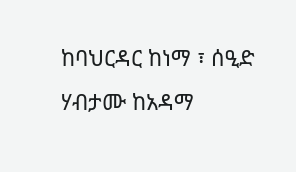ከባህርዳር ከነማ ፣ ሰዒድ ሃብታሙ ከአዳማ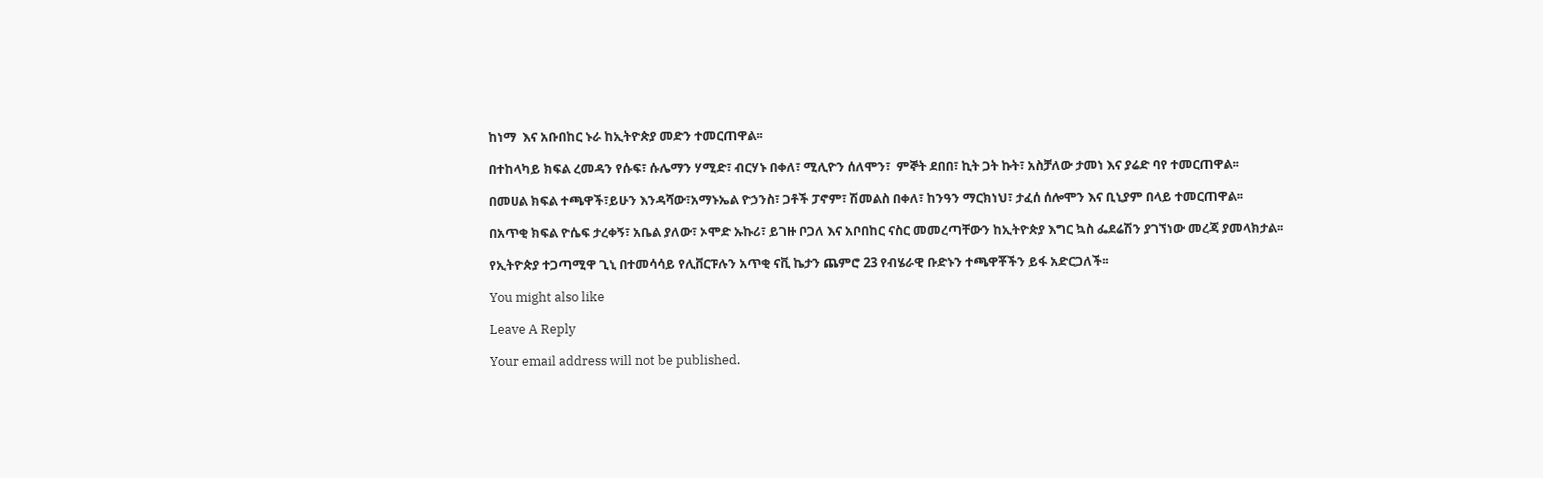ከነማ  እና አቡበከር ኑራ ከኢትዮጵያ መድን ተመርጠዋል፡፡

በተከላካይ ክፍል ረመዳን የሱፍ፣ ሱሌማን ሃሚድ፣ ብርሃኑ በቀለ፣ ሚሊዮን ሰለሞን፣  ምኞት ደበበ፣ ኪት ጋት ኩት፣ አስቻለው ታመነ እና ያሬድ ባየ ተመርጠዋል፡፡

በመሀል ክፍል ተጫዋች፣ይሁን እንዳሻው፣አማኑኤል ዮኃንስ፣ ጋቶች ፓኖም፣ ሽመልስ በቀለ፣ ከንዓን ማርክነህ፣ ታፈሰ ሰሎሞን እና ቢኒያም በላይ ተመርጠዋል፡፡

በአጥቂ ክፍል ዮሴፍ ታረቀኝ፣ አቤል ያለው፣ ኦሞድ ኡኩሪ፣ ይገዙ ቦጋለ እና አቦበከር ናስር መመረጣቸውን ከኢትዮጵያ እግር ኳስ ፌደሬሽን ያገኘነው መረጃ ያመላክታል፡፡

የኢትዮጵያ ተጋጣሚዋ ጊኒ በተመሳሳይ የሊቨርፑሉን አጥቂ ናቪ ኬታን ጨምሮ 23 የብሄራዊ ቡድኑን ተጫዋቾችን ይፋ አድርጋለች፡፡

You might also like

Leave A Reply

Your email address will not be published.